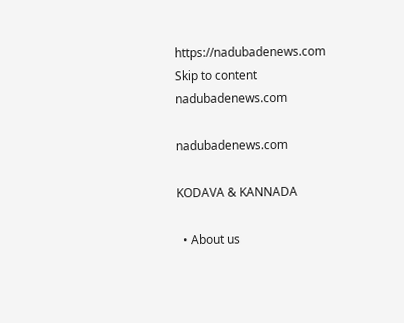https://nadubadenews.com
Skip to content
nadubadenews.com

nadubadenews.com

KODAVA & KANNADA

  • About us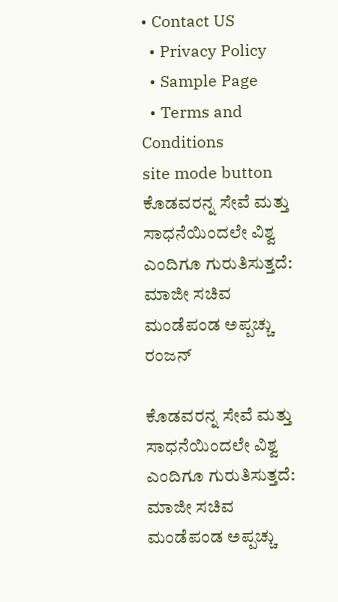• Contact US
  • Privacy Policy
  • Sample Page
  • Terms and Conditions
site mode button
ಕೊಡವರನ್ನ ಸೇವೆ ಮತ್ತು ಸಾಧನೆಯಿಂದಲೇ ವಿಶ್ವ ಎಂದಿಗೂ ಗುರುತಿಸುತ್ತದೆ: ಮಾಜೀ ಸಚಿವ ಮಂಡೆಪಂಡ ಅಪ್ಪಚ್ಚು ರಂಜನ್

ಕೊಡವರನ್ನ ಸೇವೆ ಮತ್ತು ಸಾಧನೆಯಿಂದಲೇ ವಿಶ್ವ ಎಂದಿಗೂ ಗುರುತಿಸುತ್ತದೆ: ಮಾಜೀ ಸಚಿವ ಮಂಡೆಪಂಡ ಅಪ್ಪಚ್ಚು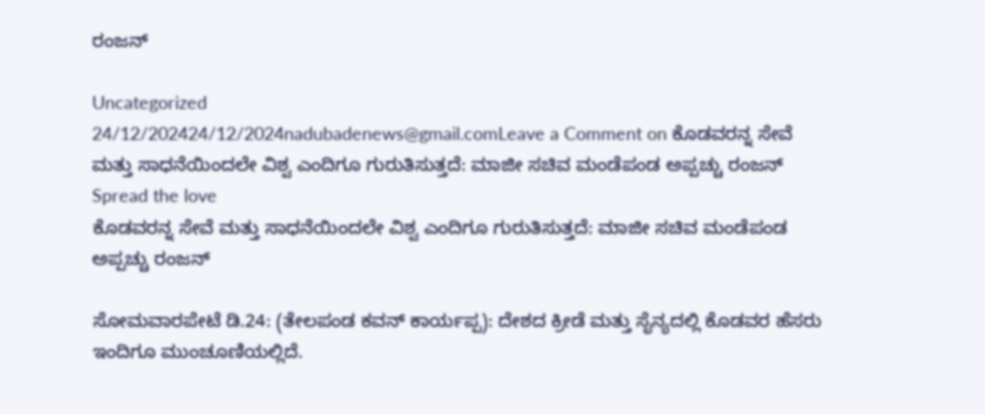ರಂಜನ್

Uncategorized
24/12/202424/12/2024nadubadenews@gmail.comLeave a Comment on ಕೊಡವರನ್ನ ಸೇವೆ ಮತ್ತು ಸಾಧನೆಯಿಂದಲೇ ವಿಶ್ವ ಎಂದಿಗೂ ಗುರುತಿಸುತ್ತದೆ: ಮಾಜೀ ಸಚಿವ ಮಂಡೆಪಂಡ ಅಪ್ಪಚ್ಚು ರಂಜನ್
Spread the love
ಕೊಡವರನ್ನ ಸೇವೆ ಮತ್ತು ಸಾಧನೆಯಿಂದಲೇ ವಿಶ್ವ ಎಂದಿಗೂ ಗುರುತಿಸುತ್ತದೆ: ಮಾಜೀ ಸಚಿವ ಮಂಡೆಪಂಡ ಅಪ್ಪಚ್ಚು ರಂಜನ್

ಸೋಮವಾರಪೇಟೆ ಡಿ.24: (ತೇಲಪಂಡ ಕವನ್‌ ಕಾರ್ಯಪ್ಪ): ದೇಶದ ಕ್ರೀಡೆ ಮತ್ತು ಸೈನ್ಯದಲ್ಲಿ ಕೊಡವರ ಹೆಸರು ಇಂದಿಗೂ ಮುಂಚೂಣಿಯಲ್ಲಿದೆ.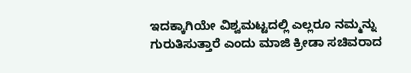ಇದಕ್ಕಾಗಿಯೇ ವಿಶ್ವಮಟ್ಟದಲ್ಲಿ ಎಲ್ಲರೂ ನಮ್ಮನ್ನು ಗುರುತಿಸುತ್ತಾರೆ ಎಂದು ಮಾಜಿ ಕ್ರೀಡಾ ಸಚಿವರಾದ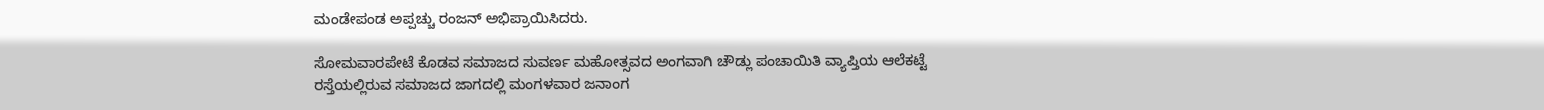ಮಂಡೇಪಂಡ ಅಪ್ಪಚ್ಚು ರಂಜನ್ ಅಭಿಪ್ರಾಯಿಸಿದರು.

ಸೋಮವಾರಪೇಟೆ ಕೊಡವ ಸಮಾಜದ ಸುವರ್ಣ ಮಹೋತ್ಸವದ ಅಂಗವಾಗಿ ಚೌಡ್ಲು ಪಂಚಾಯಿತಿ ವ್ಯಾಪ್ತಿಯ ಆಲೆಕಟ್ಟೆ ರಸ್ತೆಯಲ್ಲಿರುವ ಸಮಾಜದ ಜಾಗದಲ್ಲಿ ಮಂಗಳವಾರ ಜನಾಂಗ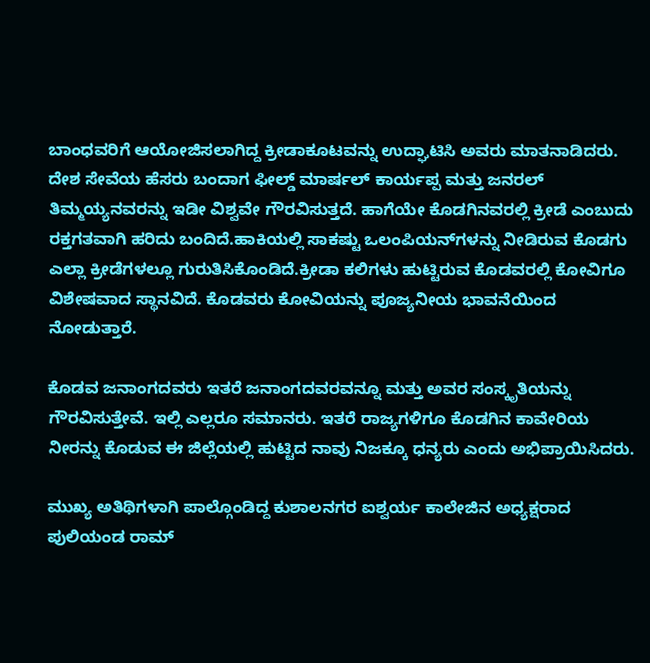ಬಾಂಧವರಿಗೆ ಆಯೋಜಿಸಲಾಗಿದ್ದ ಕ್ರೀಡಾಕೂಟವನ್ನು ಉದ್ಘಾಟಿಸಿ ಅವರು ಮಾತನಾಡಿದರು. ದೇಶ ಸೇವೆಯ ಹೆಸರು ಬಂದಾಗ ಫೀಲ್ಡ್‌ ಮಾರ್ಷಲ್ ಕಾರ್ಯಪ್ಪ ಮತ್ತು ಜನರಲ್ ತಿಮ್ಮಯ್ಯನವರನ್ನು ಇಡೀ ವಿಶ್ವವೇ ಗೌರವಿಸುತ್ತದೆ. ಹಾಗೆಯೇ ಕೊಡಗಿನವರಲ್ಲಿ ಕ್ರೀಡೆ ಎಂಬುದು ರಕ್ತಗತವಾಗಿ ಹರಿದು ಬಂದಿದೆ.ಹಾಕಿಯಲ್ಲಿ ಸಾಕಷ್ಟು ಒಲಂಪಿಯನ್‌ಗಳನ್ನು ನೀಡಿರುವ ಕೊಡಗು ಎಲ್ಲಾ ಕ್ರೀಡೆಗಳಲ್ಲೂ ಗುರುತಿಸಿಕೊಂಡಿದೆ.ಕ್ರೀಡಾ ಕಲಿಗಳು ಹುಟ್ಟಿರುವ ಕೊಡವರಲ್ಲಿ ಕೋವಿಗೂ ವಿಶೇಷವಾದ ಸ್ಥಾನವಿದೆ. ಕೊಡವರು ಕೋವಿಯನ್ನು ಪೂಜ್ಯನೀಯ ಭಾವನೆಯಿಂದ ನೋಡುತ್ತಾರೆ.

ಕೊಡವ ಜನಾಂಗದವರು ಇತರೆ ಜನಾಂಗದವರವನ್ನೂ ಮತ್ತು ಅವರ ಸಂಸ್ಕೃತಿಯನ್ನು ಗೌರವಿಸುತ್ತೇವೆ. ಇಲ್ಲಿ ಎಲ್ಲರೂ ಸಮಾನರು. ಇತರೆ ರಾಜ್ಯಗಳಿಗೂ ಕೊಡಗಿನ ಕಾವೇರಿಯ ನೀರನ್ನು ಕೊಡುವ ಈ ಜಿಲ್ಲೆಯಲ್ಲಿ ಹುಟ್ಟಿದ ನಾವು ನಿಜಕ್ಕೂ ಧನ್ಯರು ಎಂದು ಅಭಿಪ್ರಾಯಿಸಿದರು.

ಮುಖ್ಯ ಅತಿಥಿಗಳಾಗಿ ಪಾಲ್ಗೊಂಡಿದ್ದ ಕುಶಾಲನಗರ ಐಶ್ವರ್ಯ ಕಾಲೇಜಿನ ಅಧ್ಯಕ್ಷರಾದ ಪುಲಿಯಂಡ ರಾಮ್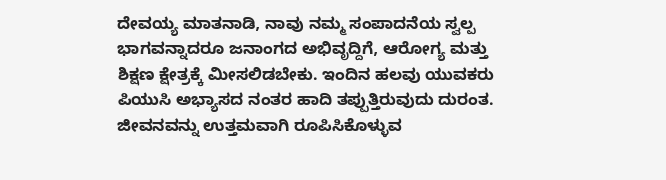ದೇವಯ್ಯ ಮಾತನಾಡಿ, ನಾವು ನಮ್ಮ ಸಂಪಾದನೆಯ ಸ್ವಲ್ಪ ಭಾಗವನ್ನಾದರೂ ಜನಾಂಗದ ಅಭಿವೃದ್ದಿಗೆ, ಆರೋಗ್ಯ ಮತ್ತು ಶಿಕ್ಷಣ ಕ್ಷೇತ್ರಕ್ಕೆ ಮೀಸಲಿಡಬೇಕು. ಇಂದಿನ ಹಲವು ಯುವಕರು ಪಿಯುಸಿ ಅಭ್ಯಾಸದ ನಂತರ ಹಾದಿ ತಪ್ಪುತ್ತಿರುವುದು ದುರಂತ. ಜೀವನವನ್ನು ಉತ್ತಮವಾಗಿ ರೂಪಿಸಿಕೊಳ್ಳುವ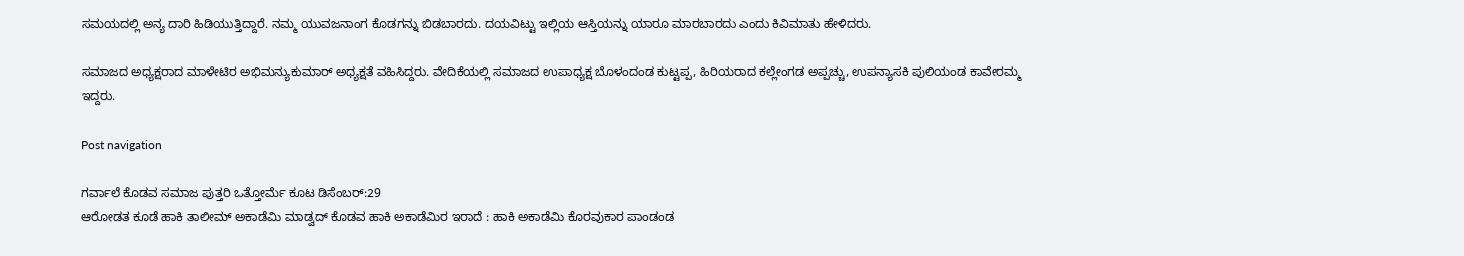ಸಮಯದಲ್ಲಿ ಅನ್ಯ ದಾರಿ ಹಿಡಿಯುತ್ತಿದ್ದಾರೆ. ನಮ್ಮ ಯುವಜನಾಂಗ ಕೊಡಗನ್ನು ಬಿಡಬಾರದು. ದಯವಿಟ್ಟು ಇಲ್ಲಿಯ ಆಸ್ತಿಯನ್ನು ಯಾರೂ ಮಾರಬಾರದು ಎಂದು ಕಿವಿಮಾತು ಹೇಳಿದರು.

ಸಮಾಜದ ಅಧ್ಯಕ್ಷರಾದ ಮಾಳೇಟಿರ ಅಭಿಮನ್ಯುಕುಮಾರ್ ಅಧ್ಯಕ್ಷತೆ ವಹಿಸಿದ್ದರು. ವೇದಿಕೆಯಲ್ಲಿ ಸಮಾಜದ ಉಪಾಧ್ಯಕ್ಷ ಬೊಳಂದಂಡ ಕುಟ್ಟಪ್ಪ, ಹಿರಿಯರಾದ ಕಲ್ಲೇಂಗಡ ಅಪ್ಪಚ್ಚು, ಉಪನ್ಯಾಸಕಿ ಪುಲಿಯಂಡ ಕಾವೇರಮ್ಮ ಇದ್ದರು.

Post navigation

ಗರ್ವಾಲೆ ಕೊಡವ ಸಮಾಜ ಪುತ್ತರಿ ಒತ್ತೋರ್ಮೆ ಕೂಟ ಡಿಸೆಂಬರ್:29
ಆರೋಡತ ಕೂಡೆ ಹಾಕಿ ತಾಲೀಮ್‌ ಅಕಾಡೆಮಿ ಮಾಡ್ವದ್‌ ಕೊಡವ ಹಾಕಿ ಅಕಾಡೆಮಿರ ಇರಾದೆ : ಹಾಕಿ ಅಕಾಡೆಮಿ ಕೊರವುಕಾರ ಪಾಂಡಂಡ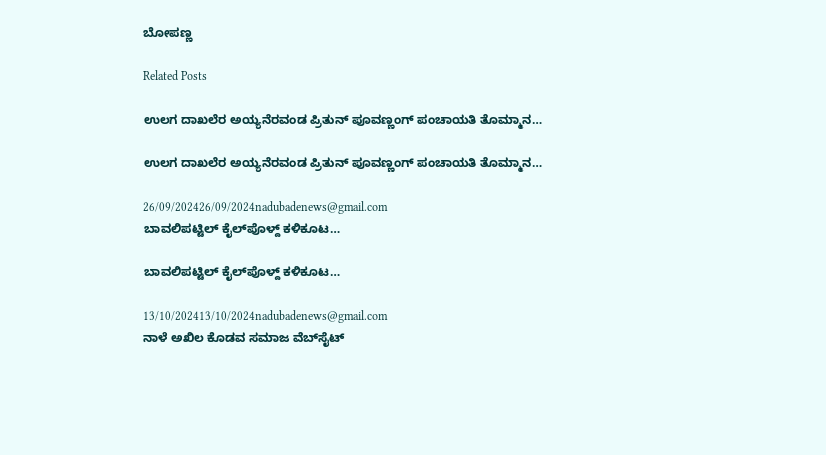ಬೋಪಣ್ಣ

Related Posts

ಉಲಗ ದಾಖಲೆರ ಅಯ್ಯನೆರವಂಡ ಪ್ರಿತುನ್‌ ಪೂವಣ್ಣಂಗ್ ಪಂಚಾಯತಿ ತೊಮ್ಮಾನ…

ಉಲಗ ದಾಖಲೆರ ಅಯ್ಯನೆರವಂಡ ಪ್ರಿತುನ್‌ ಪೂವಣ್ಣಂಗ್ ಪಂಚಾಯತಿ ತೊಮ್ಮಾನ…

26/09/202426/09/2024nadubadenews@gmail.com
ಬಾವಲಿಪಟ್ಟಿಲ್‌ ಕೈಲ್‌ಪೊಳ್ದ್‌ ಕಳಿಕೂಟ…

ಬಾವಲಿಪಟ್ಟಿಲ್‌ ಕೈಲ್‌ಪೊಳ್ದ್‌ ಕಳಿಕೂಟ…

13/10/202413/10/2024nadubadenews@gmail.com
ನಾಳೆ ಅಖಿಲ ಕೊಡವ ಸಮಾಜ ವೆಬ್‌ಸೈಟ್‌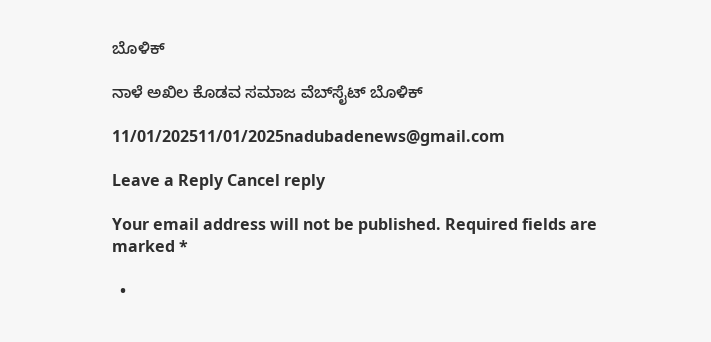ಬೊಳಿಕ್

ನಾಳೆ ಅಖಿಲ ಕೊಡವ ಸಮಾಜ ವೆಬ್‌ಸೈಟ್‌ ಬೊಳಿಕ್

11/01/202511/01/2025nadubadenews@gmail.com

Leave a Reply Cancel reply

Your email address will not be published. Required fields are marked *

  •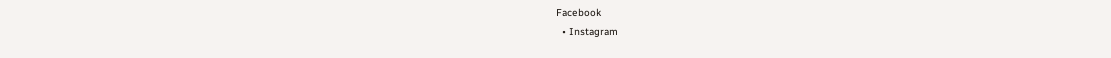Facebook
  • Instagram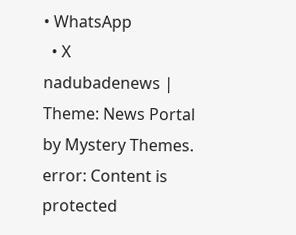• WhatsApp
  • X
nadubadenews | Theme: News Portal by Mystery Themes.
error: Content is protected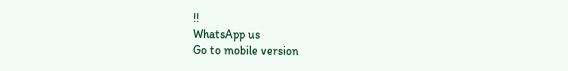!!
WhatsApp us
Go to mobile version